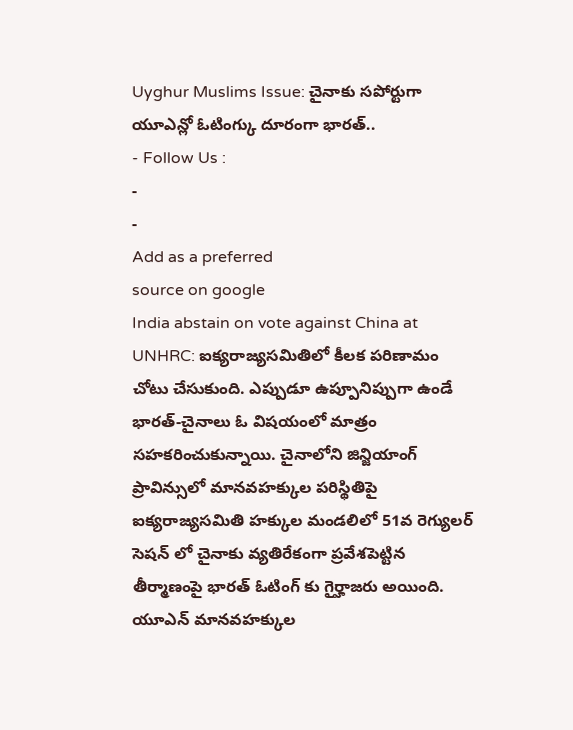Uyghur Muslims Issue: చైనాకు సపోర్టుగా యూఎన్లో ఓటింగ్కు దూరంగా భారత్..
- Follow Us :
-
-
Add as a preferred
source on google
India abstain on vote against China at UNHRC: ఐక్యరాజ్యసమితిలో కీలక పరిణామం చోటు చేసుకుంది. ఎప్పుడూ ఉప్పూనిప్పుగా ఉండే భారత్-చైనాలు ఓ విషయంలో మాత్రం సహకరించుకున్నాయి. చైనాలోని జిన్జియాంగ్ ప్రావిన్సులో మానవహక్కుల పరిస్థితిపై ఐక్యరాజ్యసమితి హక్కుల మండలిలో 51వ రెగ్యులర్ సెషన్ లో చైనాకు వ్యతిరేకంగా ప్రవేశపెట్టిన తీర్మాణంపై భారత్ ఓటింగ్ కు గైర్హాజరు అయింది.
యూఎన్ మానవహక్కుల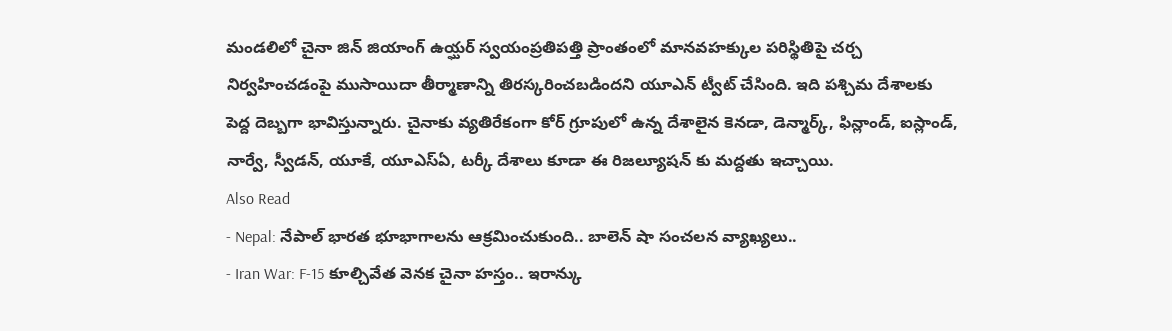మండలిలో చైనా జిన్ జియాంగ్ ఉయ్ఘర్ స్వయంప్రతిపత్తి ప్రాంతంలో మానవహక్కుల పరిస్థితిపై చర్చ నిర్వహించడంపై ముసాయిదా తీర్మాణాన్ని తిరస్కరించబడిందని యూఎన్ ట్వీట్ చేసింది. ఇది పశ్చిమ దేశాలకు పెద్ద దెబ్బగా భావిస్తున్నారు. చైనాకు వ్యతిరేకంగా కోర్ గ్రూపులో ఉన్న దేశాలైన కెనడా, డెన్మార్క్, ఫిన్లాండ్, ఐస్లాండ్, నార్వే, స్వీడన్, యూకే, యూఎస్ఏ, టర్కీ దేశాలు కూడా ఈ రిజల్యూషన్ కు మద్దతు ఇచ్చాయి.
Also Read
- Nepal: నేపాల్ భారత భూభాగాలను ఆక్రమించుకుంది.. బాలెన్ షా సంచలన వ్యాఖ్యలు..
- Iran War: F-15 కూల్చివేత వెనక చైనా హస్తం.. ఇరాన్కు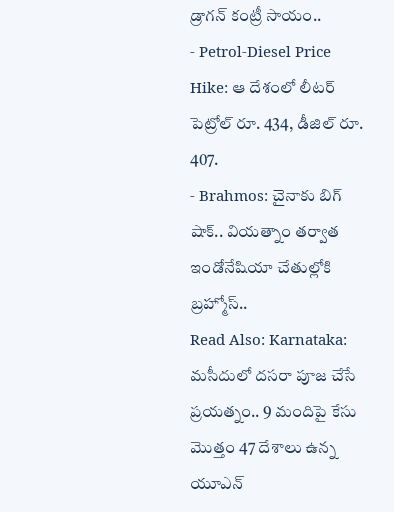డ్రాగన్ కంట్రీ సాయం..
- Petrol-Diesel Price Hike: ఆ దేశంలో లీటర్ పెట్రోల్ రూ. 434, డీజిల్ రూ. 407.
- Brahmos: చైనాకు బిగ్ షాక్.. వియత్నాం తర్వాత ఇండోనేషియా చేతుల్లోకి బ్రహ్మోస్..
Read Also: Karnataka: మసీదులో దసరా పూజ చేసే ప్రయత్నం.. 9 మందిపై కేసు
మొత్తం 47 దేశాలు ఉన్న యూఎన్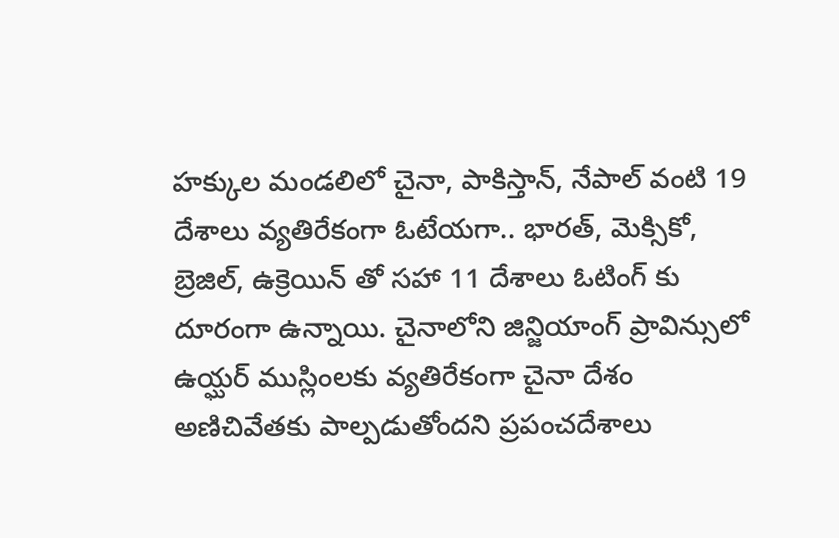హక్కుల మండలిలో చైనా, పాకిస్తాన్, నేపాల్ వంటి 19 దేశాలు వ్యతిరేకంగా ఓటేయగా.. భారత్, మెక్సికో, బ్రెజిల్, ఉక్రెయిన్ తో సహా 11 దేశాలు ఓటింగ్ కు దూరంగా ఉన్నాయి. చైనాలోని జిన్జియాంగ్ ప్రావిన్సులో ఉయ్ఘర్ ముస్లింలకు వ్యతిరేకంగా చైనా దేశం అణిచివేతకు పాల్పడుతోందని ప్రపంచదేశాలు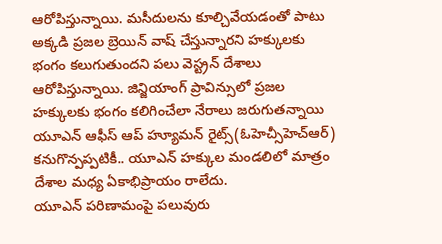ఆరోపిస్తున్నాయి. మసీదులను కూల్చివేయడంతో పాటు అక్కడి ప్రజల బ్రెయిన్ వాష్ చేస్తున్నారని హక్కులకు భంగం కలుగుతుందని పలు వెస్ట్రన్ దేశాలు ఆరోపిస్తున్నాయి. జిన్జియాంగ్ ప్రావిన్సులో ప్రజల హక్కులకు భంగం కలిగించేలా నేరాలు జరుగుతన్నాయి యూఎన్ ఆఫీస్ ఆప్ హ్యూమన్ రైట్స్(ఓహెచ్సీహెచ్ఆర్) కనుగొన్పప్పటికీ.. యూఎన్ హక్కుల మండలిలో మాత్రం దేశాల మధ్య ఏకాభిప్రాయం రాలేదు.
యూఎన్ పరిణామంపై పలువురు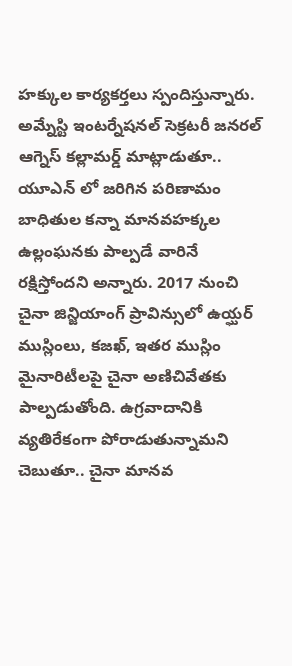హక్కుల కార్యకర్తలు స్పందిస్తున్నారు. అమ్నేస్టి ఇంటర్నేషనల్ సెక్రటరీ జనరల్ ఆగ్నెస్ కల్లామర్డ్ మాట్లాడుతూ.. యూఎన్ లో జరిగిన పరిణామం బాధితుల కన్నా మానవహక్కల ఉల్లంఘనకు పాల్పడే వారినే రక్షిస్తోందని అన్నారు. 2017 నుంచి చైనా జిన్జియాంగ్ ప్రావిన్సులో ఉయ్ఘర్ ముస్లింలు, కజఖ్, ఇతర ముస్లిం మైనారిటీలపై చైనా అణిచివేతకు పాల్పడుతోంది. ఉగ్రవాదానికి వ్యతిరేకంగా పోరాడుతున్నామని చెబుతూ.. చైనా మానవ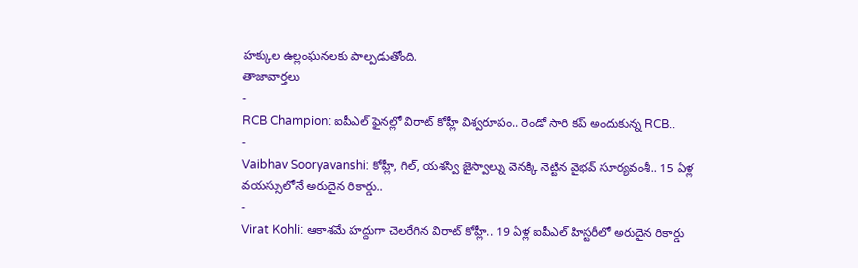హక్కుల ఉల్లంఘనలకు పాల్పడుతోంది.
తాజావార్తలు
-
RCB Champion: ఐపీఎల్ ఫైనల్లో విరాట్ కోహ్లీ విశ్వరూపం.. రెండో సారి కప్ అందుకున్న RCB..
-
Vaibhav Sooryavanshi: కోహ్లీ, గిల్, యశస్వి జైస్వాల్ను వెనక్కి నెట్టిన వైభవ్ సూర్యవంశీ.. 15 ఏళ్ల వయస్సులోనే అరుదైన రికార్డు..
-
Virat Kohli: ఆకాశమే హద్దుగా చెలరేగిన విరాట్ కోహ్లీ.. 19 ఏళ్ల ఐపీఎల్ హిస్టరీలో అరుదైన రికార్డు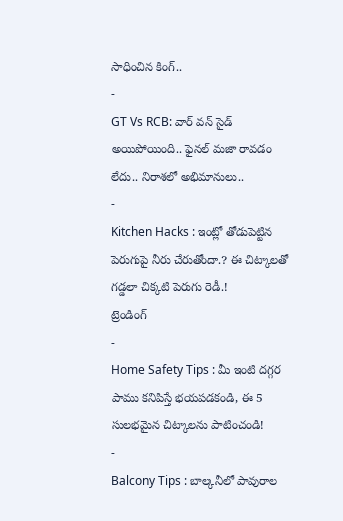సాధించిన కింగ్..
-
GT Vs RCB: వార్ వన్ సైడ్ అయిపోయింది.. ఫైనల్ మజా రావడం లేదు.. నిరాశలో అభిమానులు..
-
Kitchen Hacks : ఇంట్లో తోడుపెట్టిన పెరుగుపై నీరు చేరుతోందా.? ఈ చిట్కాలతో గడ్డలా చిక్కటి పెరుగు రెడీ.!
ట్రెండింగ్
-
Home Safety Tips : మీ ఇంటి దగ్గర పాము కనిపిస్తే భయపడకండి, ఈ 5 సులభమైన చిట్కాలను పాటించండి!
-
Balcony Tips : బాల్కనీలో పావురాల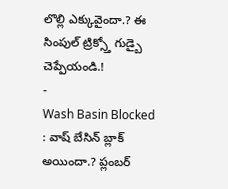లొల్లి ఎక్కువైందా.? ఈ సింపుల్ ట్రిక్స్తో గుడ్బై చెప్పేయండి.!
-
Wash Basin Blocked : వాష్ బేసిన్ బ్లాక్ అయిందా.? ప్లంబర్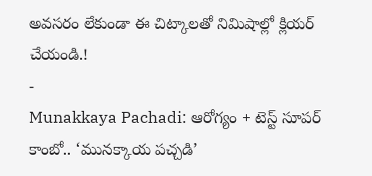అవసరం లేకుండా ఈ చిట్కాలతో నిమిషాల్లో క్లియర్ చేయండి.!
-
Munakkaya Pachadi: ఆరోగ్యం + టెస్ట్ సూపర్ కాంబో.. ‘మునక్కాయ పచ్చడి’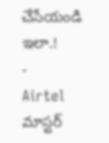చేసేయండి ఇలా.!
-
Airtel మాస్టర్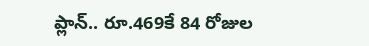ప్లాన్.. రూ.469కే 84 రోజుల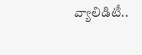వ్యాలిడిటీ..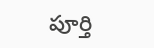పూర్తి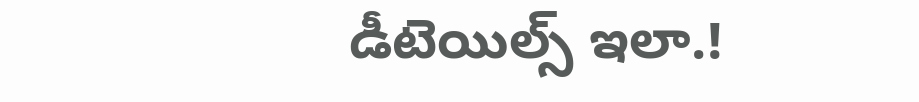డీటెయిల్స్ ఇలా.!